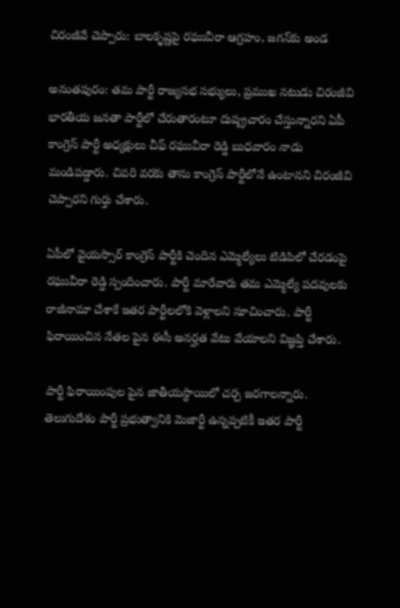చిరంజీవే చెప్పారు: బాలకృష్ణపై రఘువీరా ఆగ్రహం, జగన్‌కు అండ

అనంతపురం: తమ పార్టీ రాజ్యసభ సభ్యులు, ప్రముఖ నటుడు చిరంజీవి భారతీయ జనతా పార్టీలో చేరుతారంటూ దుష్ప్రచారం చేస్తున్నారని ఏపీ కాంగ్రెస్ పార్టీ అధ్యక్షులు చీఫ్ రఘువీరా రెడ్డి బుధవారం నాడు మండిపడ్డారు. చివరి వరకు తాను కాంగ్రెస్ పార్టీలోనే ఉంటానని చిరంజీవి చెప్పారని గుర్తు చేశారు.

ఏపీలో వైయస్సార్ కాంగ్రెస్ పార్టీకి చెందిన ఎమ్మెల్యేలు టిడిపిలో చేరడంపై రఘువీరా రెడ్డి స్పందించారు. పార్టీ మారేవారు తమ ఎమ్మెల్యే పదవులకు రాజీనామా చేశాకే ఇతర పార్టీలలోకి వెళ్లాలని సూచించారు. పార్టీ ఫిరాయించిన నేతల పైన ఈసీ అనర్హత వేటు వేయాలని విజ్ఞప్తి చేశారు.

పార్టీ ఫిరాయింపుల పైన జాతీయస్థాయిలో చర్చ జరగాలన్నారు. తెలుగుదేశం పార్టీ ప్రభుత్వానికి మెజార్టీ ఉన్నప్పటికీ ఇతర పార్టీ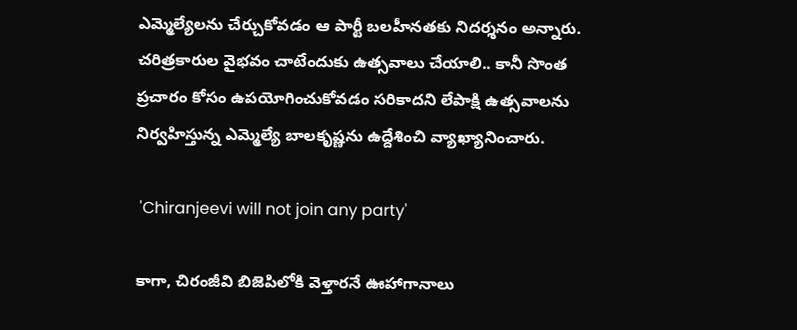ఎమ్మెల్యేలను చేర్చుకోవడం ఆ పార్టీ బలహీనతకు నిదర్శనం అన్నారు. చరిత్రకారుల వైభవం చాటేందుకు ఉత్సవాలు చేయాలి.. కానీ సొంత ప్రచారం కోసం ఉపయోగించుకోవడం సరికాదని లేపాక్షి ఉత్సవాలను నిర్వహిస్తున్న ఎమ్మెల్యే బాలకృష్ణను ఉద్దేశించి వ్యాఖ్యానించారు.

 'Chiranjeevi will not join any party'

కాగా, చిరంజీవి బిజెపిలోకి వెళ్తారనే ఊహాగానాలు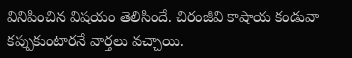వినిపించిన విషయం తెలిసిందే. చిరంజీవి కాషాయ కండువా కప్పుకుంటారనే వార్తలు వచ్చాయి.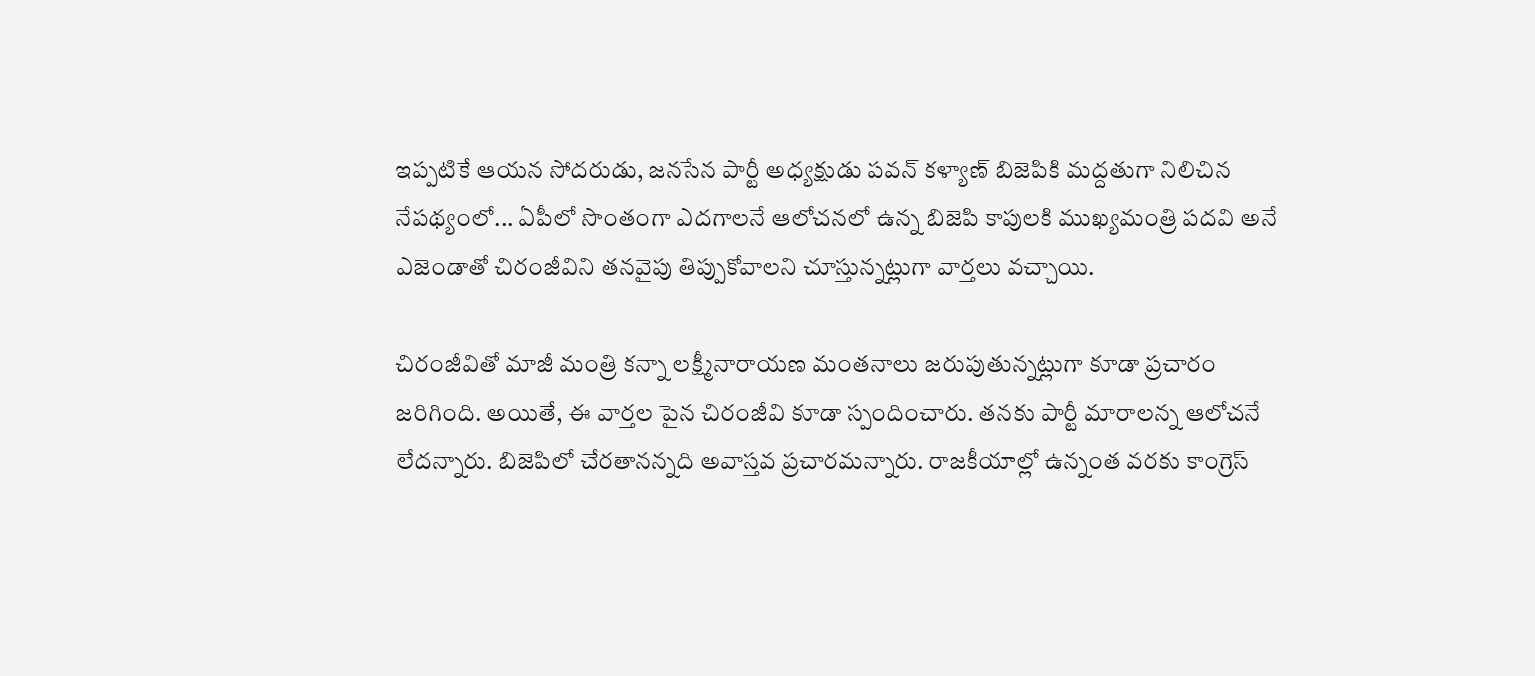ఇప్పటికే ఆయన సోదరుడు, జనసేన పార్టీ అధ్యక్షుడు పవన్ కళ్యాణ్ బిజెపికి మద్దతుగా నిలిచిన నేపథ్యంలో... ఏపీలో సొంతంగా ఎదగాలనే ఆలోచనలో ఉన్న బిజెపి కాపులకి ముఖ్యమంత్రి పదవి అనే ఎజెండాతో చిరంజీవిని తనవైపు తిప్పుకోవాలని చూస్తున్నట్లుగా వార్తలు వచ్చాయి.

చిరంజీవితో మాజీ మంత్రి కన్నా లక్ష్మీనారాయణ మంతనాలు జరుపుతున్నట్లుగా కూడా ప్రచారం జరిగింది. అయితే, ఈ వార్తల పైన చిరంజీవి కూడా స్పందించారు. తనకు పార్టీ మారాలన్న ఆలోచనే లేదన్నారు. బిజెపిలో చేరతానన్నది అవాస్తవ ప్రచారమన్నారు. రాజకీయాల్లో ఉన్నంత వరకు కాంగ్రెస్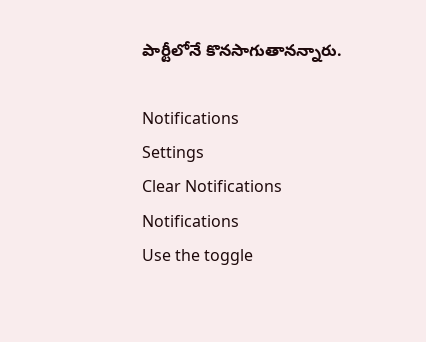పార్టీలోనే కొనసాగుతానన్నారు.

Notifications
Settings
Clear Notifications
Notifications
Use the toggle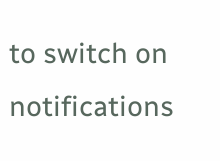to switch on notifications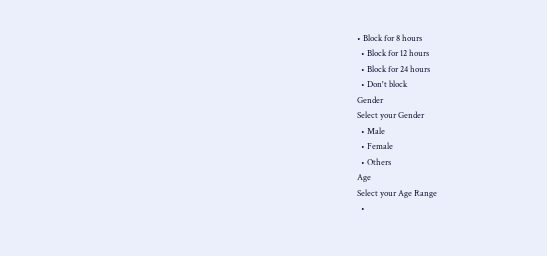• Block for 8 hours
  • Block for 12 hours
  • Block for 24 hours
  • Don't block
Gender
Select your Gender
  • Male
  • Female
  • Others
Age
Select your Age Range
  •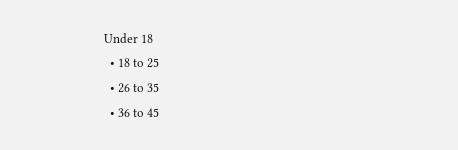Under 18
  • 18 to 25
  • 26 to 35
  • 36 to 45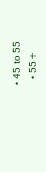• 45 to 55
  • 55+